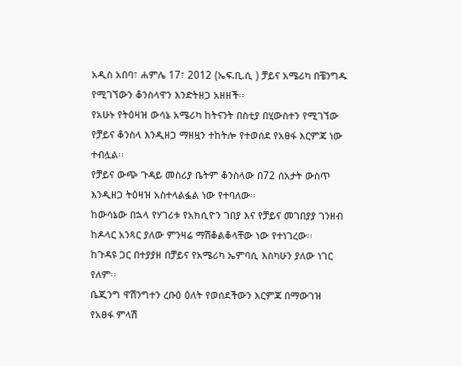አዲስ አበባ፣ ሐምሌ 17፣ 2012 (ኤፍ.ቢ.ሲ ) ቻይና አሜሪካ በቼንግዱ የሚገኘውን ቆንስላዋን እንድትዘጋ አዘዘች፡፡
የአሁኑ የትዕዛዝ ውሳኔ አሜሪካ ከትናንት በስቲያ በሂውስተን የሚገኘው የቻይና ቆንስላ እንዲዘጋ ማዘዟን ተከትሎ የተወሰደ የአፀፋ እርምጃ ነው ተብሏል፡፡
የቻይና ውጭ ጉዳይ መስሪያ ቤትም ቆንስላው በ72 ሰአታት ውስጥ እንዲዘጋ ትዕዛዝ አስተላልፏል ነው የተባለው፡፡
ከውሳኔው በኋላ የሃገሪቱ የአክሲዮን ገበያ እና የቻይና መገበያያ ገንዘብ ከዶላር አንጻር ያለው ምንዛሬ ማሽቆልቆላቸው ነው የተነገረው፡፡
ከጉዳዩ ጋር በተያያዘ በቻይና የአሜሪካ ኤምባሲ እስካሁን ያለው ነገር የለም፡፡
ቤጂንግ ዋሽንግተን ረቡዕ ዕለት የወሰደችውን እርምጃ በማውገዝ የአፀፋ ምላሽ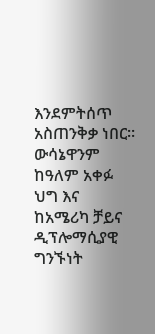እንደምትሰጥ አስጠንቅቃ ነበር፡፡
ውሳኔዋንም ከዓለም አቀፉ ህግ እና ከአሜሪካ ቻይና ዲፕሎማሲያዊ ግንኙነት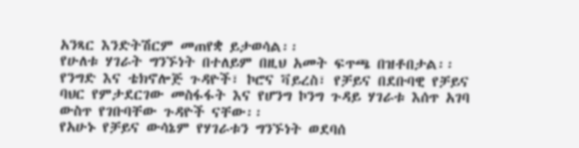አንጻር እንድትሽርም መጠየቋ ይታወሳል፡፡
የሁለቱ ሃገራት ግንኙነት በተለይም በዚህ አመት ፍጥጫ በዝቶበታል፡፡
የንግድ እና ቴክኖሎጅ ጉዳዮች፣ ኮሮና ቫይረስ፣ የቻይና በደቡባዊ የቻይና ባህር የምታደርገው መስፋፋት እና የሆንግ ኮንግ ጉዳይ ሃገራቱ እሰጥ አገባ ውስጥ የገቡባቸው ጉዳዮች ናቸው፡፡
የአሁኑ የቻይና ውሳኔም የሃገራቱን ግንኙነት ወደባሰ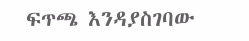ፍጥጫ እንዳያስገባው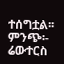ተሰግቷል፡፡
ምንጭ፡- ሬውተርስ